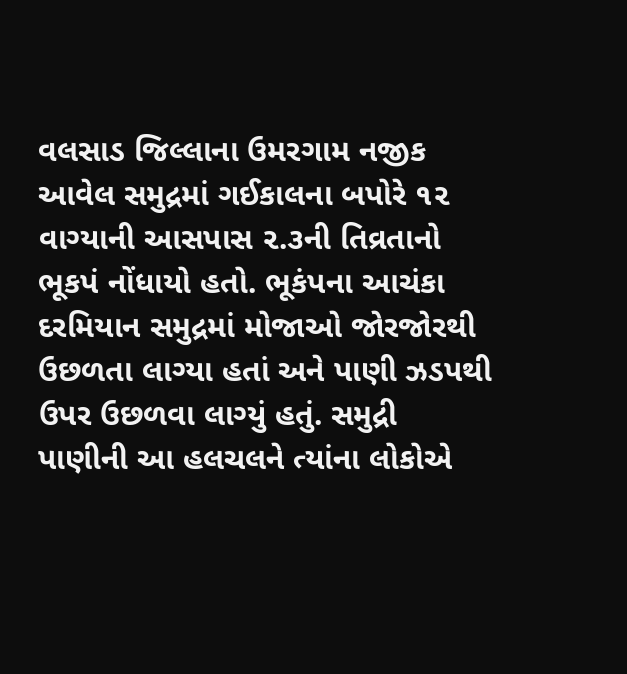વલસાડ જિલ્લાના ઉમરગામ નજીક આવેલ સમુદ્રમાં ગઈકાલના બપોરે ૧૨ વાગ્યાની આસપાસ ૨.૩ની તિવ્રતાનો ભૂકપં નોંધાયો હતો. ભૂકંપના આચંકા દરમિયાન સમુદ્રમાં મોજાઓ જોરજોરથી ઉછળતા લાગ્યા હતાં અને પાણી ઝડપથી ઉપર ઉછળવા લાગ્યું હતું. સમુદ્રી પાણીની આ હલચલને ત્યાંના લોકોએ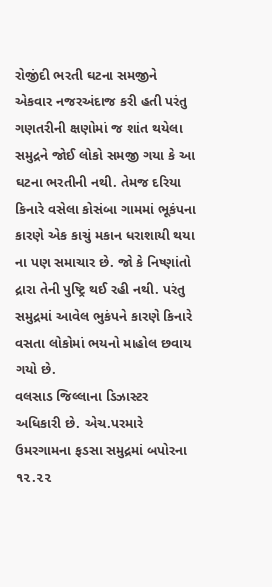રોજીંદી ભરતી ઘટના સમજીને એકવાર નજરઅંદાજ કરી હતી પરંતુ ગણતરીની ક્ષણોમાં જ શાંત થયેલા સમુદ્રને જોઈ લોકો સમજી ગયા કે આ ઘટના ભરતીની નથી. તેમજ દરિયા કિનારે વસેલા કોસંબા ગામમાં ભૂકંપના કારણે એક કાચું મકાન ધરાશાયી થયા ના પણ સમાચાર છે. જો કે નિષ્ણાંતો દ્રારા તેની પુષ્ટ્રિ થઈ રહી નથી. પરંતુ સમુદ્રમાં આવેલ ભુકંપને કારણે કિનારે વસતા લોકોમાં ભયનો માહોલ છવાય ગયો છે.
વલસાડ જિલ્લાના ડિઝાસ્ટર અધિકારી છે. એચ.પરમારે ઉમરગામના ફડસા સમુદ્રમાં બપોરના ૧૨.૨૨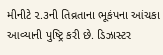મીનીટે ૨.૩ની તિવ્રતાના ભૂકંપના આંચકા આવ્યાની પુષ્ટ્રિ કરી છે. ડિઝાસ્ટર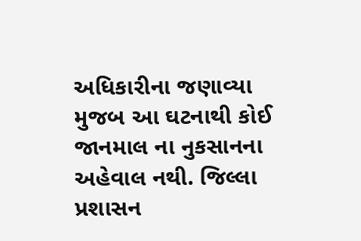અધિકારીના જણાવ્યા મુજબ આ ઘટનાથી કોઈ જાનમાલ ના નુકસાનના અહેવાલ નથી. જિલ્લા પ્રશાસન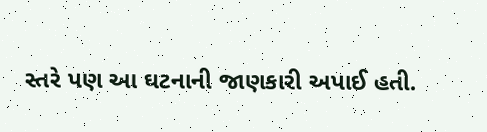સ્તરે પણ આ ઘટનાની જાણકારી અપાઈ હતી.